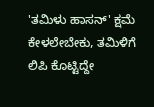'ತಮಿಳು ಹಾಸನ್' ಕ್ಷಮೆ ಕೇಳಲೇಬೇಕು, ತಮಿಳಿಗೆ ಲಿಪಿ ಕೊಟ್ಟಿದ್ದೇ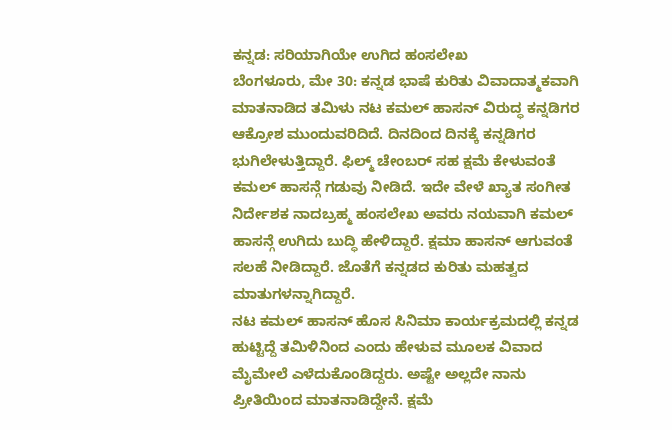ಕನ್ನಡ: ಸರಿಯಾಗಿಯೇ ಉಗಿದ ಹಂಸಲೇಖ
ಬೆಂಗಳೂರು, ಮೇ 30: ಕನ್ನಡ ಭಾಷೆ ಕುರಿತು ವಿವಾದಾತ್ಮಕವಾಗಿ ಮಾತನಾಡಿದ ತಮಿಳು ನಟ ಕಮಲ್ ಹಾಸನ್ ವಿರುದ್ಧ ಕನ್ನಡಿಗರ ಆಕ್ರೋಶ ಮುಂದುವರಿದಿದೆ. ದಿನದಿಂದ ದಿನಕ್ಕೆ ಕನ್ನಡಿಗರ ಭುಗಿಲೇಳುತ್ತಿದ್ದಾರೆ. ಫಿಲ್ಮ್ ಚೇಂಬರ್ ಸಹ ಕ್ಷಮೆ ಕೇಳುವಂತೆ ಕಮಲ್ ಹಾಸನ್ಗೆ ಗಡುವು ನೀಡಿದೆ. ಇದೇ ವೇಳೆ ಖ್ಯಾತ ಸಂಗೀತ ನಿರ್ದೇಶಕ ನಾದಬ್ರಹ್ಮ ಹಂಸಲೇಖ ಅವರು ನಯವಾಗಿ ಕಮಲ್ ಹಾಸನ್ಗೆ ಉಗಿದು ಬುದ್ಧಿ ಹೇಳಿದ್ದಾರೆ. ಕ್ಷಮಾ ಹಾಸನ್ ಆಗುವಂತೆ ಸಲಹೆ ನೀಡಿದ್ದಾರೆ. ಜೊತೆಗೆ ಕನ್ನಡದ ಕುರಿತು ಮಹತ್ವದ ಮಾತುಗಳನ್ನಾಗಿದ್ದಾರೆ.
ನಟ ಕಮಲ್ ಹಾಸನ್ ಹೊಸ ಸಿನಿಮಾ ಕಾರ್ಯಕ್ರಮದಲ್ಲಿ ಕನ್ನಡ ಹುಟ್ಟಿದ್ದೆ ತಮಿಳಿನಿಂದ ಎಂದು ಹೇಳುವ ಮೂಲಕ ವಿವಾದ ಮೈಮೇಲೆ ಎಳೆದುಕೊಂಡಿದ್ದರು. ಅಷ್ಟೇ ಅಲ್ಲದೇ ನಾನು ಪ್ರೀತಿಯಿಂದ ಮಾತನಾಡಿದ್ದೇನೆ. ಕ್ಷಮೆ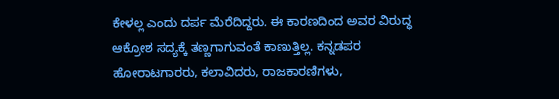ಕೇಳಲ್ಲ ಎಂದು ದರ್ಪ ಮೆರೆದಿದ್ದರು. ಈ ಕಾರಣದಿಂದ ಅವರ ವಿರುದ್ಧ ಆಕ್ರೋಶ ಸದ್ಯಕ್ಕೆ ತಣ್ಣಗಾಗುವಂತೆ ಕಾಣುತ್ತಿಲ್ಲ. ಕನ್ನಡಪರ ಹೋರಾಟಗಾರರು, ಕಲಾವಿದರು, ರಾಜಕಾರಣಿಗಳು,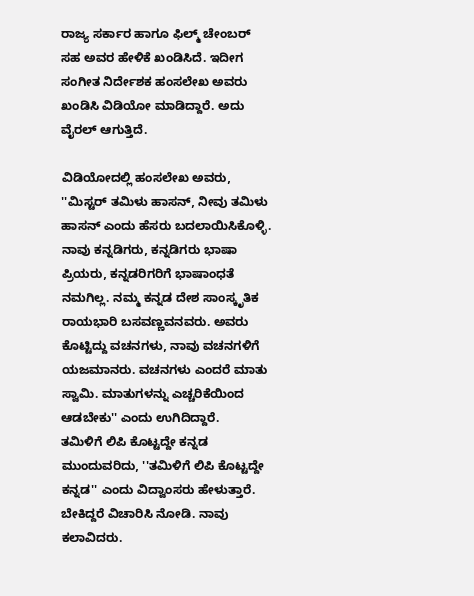ರಾಜ್ಯ ಸರ್ಕಾರ ಹಾಗೂ ಫಿಲ್ಮ್ ಚೇಂಬರ್ ಸಹ ಅವರ ಹೇಳಿಕೆ ಖಂಡಿಸಿದೆ. ಇದೀಗ ಸಂಗೀತ ನಿರ್ದೇಶಕ ಹಂಸಲೇಖ ಅವರು ಖಂಡಿಸಿ ವಿಡಿಯೋ ಮಾಡಿದ್ದಾರೆ. ಅದು ವೈರಲ್ ಆಗುತ್ತಿದೆ.

ವಿಡಿಯೋದಲ್ಲಿ ಹಂಸಲೇಖ ಅವರು, ''ಮಿಸ್ಟರ್ ತಮಿಳು ಹಾಸನ್, ನೀವು ತಮಿಳು ಹಾಸನ್ ಎಂದು ಹೆಸರು ಬದಲಾಯಿಸಿಕೊಳ್ಳಿ. ನಾವು ಕನ್ನಡಿಗರು, ಕನ್ನಡಿಗರು ಭಾಷಾ ಪ್ರಿಯರು, ಕನ್ನಡರಿಗರಿಗೆ ಭಾಷಾಂಧತೆ ನಮಗಿಲ್ಲ. ನಮ್ಮ ಕನ್ನಡ ದೇಶ ಸಾಂಸ್ಕೃತಿಕ ರಾಯಭಾರಿ ಬಸವಣ್ಣವನವರು. ಅವರು ಕೊಟ್ಟಿದ್ದು ವಚನಗಳು, ನಾವು ವಚನಗಳಿಗೆ ಯಜಮಾನರು. ವಚನಗಳು ಎಂದರೆ ಮಾತು ಸ್ವಾಮಿ. ಮಾತುಗಳನ್ನು ಎಚ್ಚರಿಕೆಯಿಂದ ಆಡಬೇಕು'' ಎಂದು ಉಗಿದಿದ್ದಾರೆ.
ತಮಿಳಿಗೆ ಲಿಪಿ ಕೊಟ್ಟದ್ದೇ ಕನ್ನಡ
ಮುಂದುವರಿದು, ''ತಮಿಳಿಗೆ ಲಿಪಿ ಕೊಟ್ಟದ್ದೇ ಕನ್ನಡ'' ಎಂದು ವಿದ್ವಾಂಸರು ಹೇಳುತ್ತಾರೆ. ಬೇಕಿದ್ದರೆ ವಿಚಾರಿಸಿ ನೋಡಿ. ನಾವು ಕಲಾವಿದರು.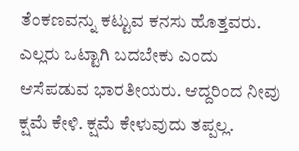ತೆಂಕಣವನ್ನು ಕಟ್ಟುವ ಕನಸು ಹೊತ್ತವರು. ಎಲ್ಲರು ಒಟ್ಟಾಗಿ ಬದಬೇಕು ಎಂದು ಆಸೆಪಡುವ ಭಾರತೀಯರು. ಆದ್ದರಿಂದ ನೀವು ಕ್ಷಮೆ ಕೇಳಿ. ಕ್ಷಮೆ ಕೇಳುವುದು ತಪ್ಪಲ್ಲ.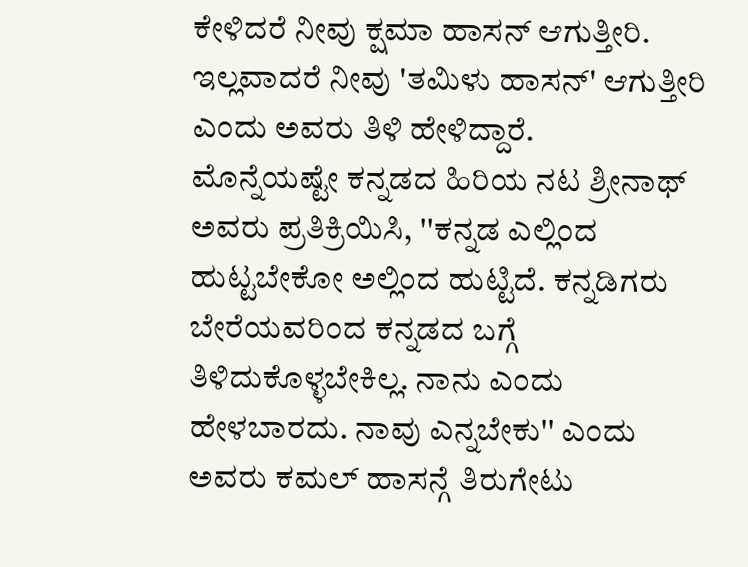ಕೇಳಿದರೆ ನೀವು ಕ್ಷಮಾ ಹಾಸನ್ ಆಗುತ್ತೀರಿ. ಇಲ್ಲವಾದರೆ ನೀವು 'ತಮಿಳು ಹಾಸನ್' ಆಗುತ್ತೀರಿ ಎಂದು ಅವರು ತಿಳಿ ಹೇಳಿದ್ದಾರೆ.
ಮೊನ್ನೆಯಷ್ಟೇ ಕನ್ನಡದ ಹಿರಿಯ ನಟ ಶ್ರೀನಾಥ್ ಅವರು ಪ್ರತಿಕ್ರಿಯಿಸಿ, ''ಕನ್ನಡ ಎಲ್ಲಿಂದ ಹುಟ್ಟಬೇಕೋ ಅಲ್ಲಿಂದ ಹುಟ್ಟಿದೆ. ಕನ್ನಡಿಗರು ಬೇರೆಯವರಿಂದ ಕನ್ನಡದ ಬಗ್ಗೆ ತಿಳಿದುಕೊಳ್ಳಬೇಕಿಲ್ಲ. ನಾನು ಎಂದು ಹೇಳಬಾರದು. ನಾವು ಎನ್ನಬೇಕು'' ಎಂದು ಅವರು ಕಮಲ್ ಹಾಸನ್ಗೆ ತಿರುಗೇಟು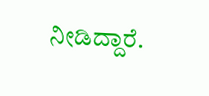ನೀಡಿದ್ದಾರೆ.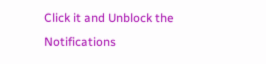Click it and Unblock the Notifications